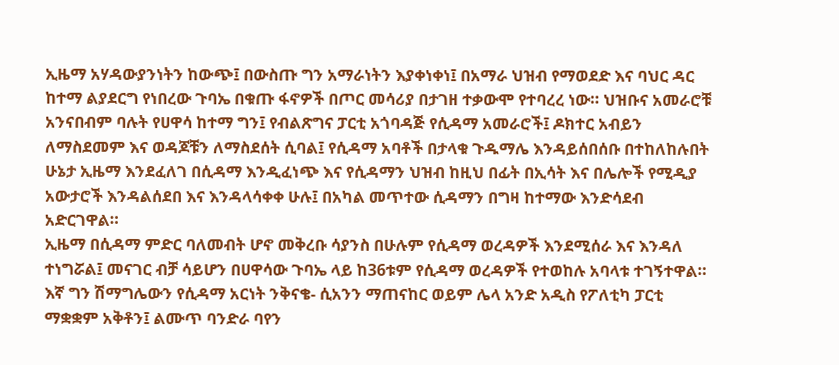ኢዜማ አሃዳውያንነትን ከውጭ፤ በውስጡ ግን አማራነትን እያቀነቀነ፤ በአማራ ህዝብ የማወደድ እና ባህር ዳር ከተማ ልያደርግ የነበረው ጉባኤ በቁጡ ፋኖዎች በጦር መሳሪያ በታገዘ ተቃውሞ የተባረረ ነው። ህዝቡና አመራሮቹ አንናበብም ባሉት የሀዋሳ ከተማ ግን፤ የብልጽግና ፓርቲ አጎባዳጅ የሲዳማ አመራሮች፤ ዶክተር አብይን ለማስደመም እና ወዳጆቹን ለማስደሰት ሲባል፤ የሲዳማ አባቶች በታላቁ ጉዱማሌ እንዳይሰበሰቡ በተከለከሉበት ሁኔታ ኢዜማ እንደፈለገ በሲዳማ እንዲፈነጭ እና የሲዳማን ህዝብ ከዚህ በፊት በኢሳት እና በሌሎች የሚዲያ አውታሮች እንዳልሰደበ እና እንዳላሳቀቀ ሁሉ፤ በአካል መጥተው ሲዳማን በግዛ ከተማው እንድሳደብ አድርገዋል።
ኢዜማ በሲዳማ ምድር ባለመብት ሆኖ መቅረቡ ሳያንስ በሁሉም የሲዳማ ወረዳዎች እንደሚሰራ እና እንዳለ ተነግሯል፤ መናገር ብቻ ሳይሆን በሀዋሳው ጉባኤ ላይ ከ36ቱም የሲዳማ ወረዳዎች የተወከሉ አባላቱ ተገኝተዋል።
እኛ ግን ሽማግሌውን የሲዳማ አርነት ንቅናቄ- ሲአንን ማጠናከር ወይም ሌላ አንድ አዲስ የፖለቲካ ፓርቲ ማቋቋም አቅቶን፤ ልሙጥ ባንድራ ባየን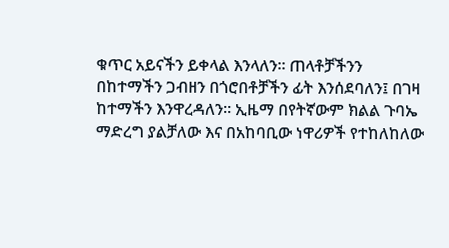ቁጥር አይናችን ይቀላል እንላለን። ጠላቶቻችንን በከተማችን ጋብዘን በጎሮበቶቻችን ፊት እንሰደባለን፤ በገዛ ከተማችን እንዋረዳለን። ኢዜማ በየትኛውም ክልል ጉባኤ ማድረግ ያልቻለው እና በአከባቢው ነዋሪዎች የተከለከለው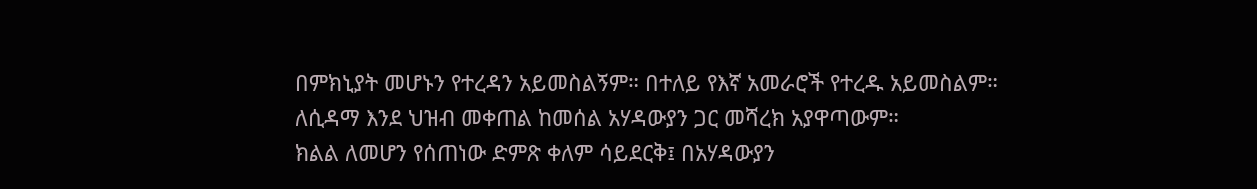በምክኒያት መሆኑን የተረዳን አይመስልኝም። በተለይ የእኛ አመራሮች የተረዱ አይመስልም። ለሲዳማ እንደ ህዝብ መቀጠል ከመሰል አሃዳውያን ጋር መሻረክ አያዋጣውም።
ክልል ለመሆን የሰጠነው ድምጽ ቀለም ሳይደርቅ፤ በአሃዳውያን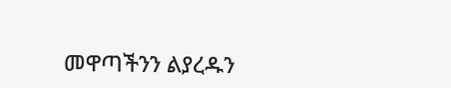መዋጣችንን ልያረዱን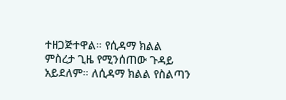ተዘጋጅተዋል። የሲዳማ ክልል ምስረታ ጊዜ የሚንሰጠው ጉዳይ አይደለም። ለሲዳማ ክልል የስልጣን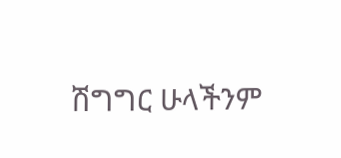ሽግግር ሁላችንም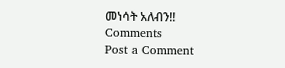መነሳት አለብን!!
Comments
Post a Comment